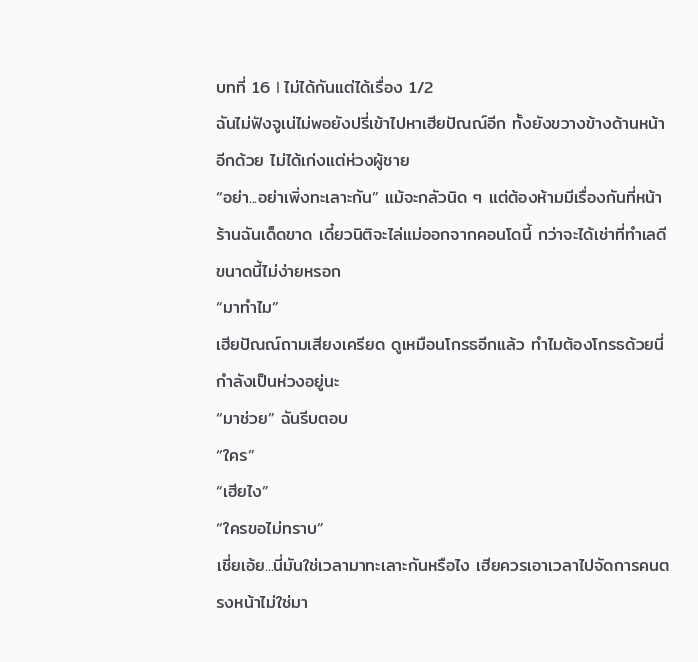บทที่ 16 I ไม่ได้กันแต่ได้เรื่อง 1/2
ฉันไม่ฟังจูเน่ไม่พอยังปรี่เข้าไปหาเฮียปัณณ์อีก ทั้งยังขวางข้างด้านหน้าอีกด้วย ไม่ได้เก่งแต่ห่วงผู้ชาย
“อย่า...อย่าเพิ่งทะเลาะกัน” แม้จะกลัวนิด ๆ แต่ต้องห้ามมีเรื่องกันที่หน้าร้านฉันเด็ดขาด เดี๋ยวนิติจะไล่แม่ออกจากคอนโดนี้ กว่าจะได้เช่าที่ทำเลดีขนาดนี้ไม่ง่ายหรอก
“มาทำไม”
เฮียปัณณ์ถามเสียงเครียด ดูเหมือนโกรธอีกแล้ว ทำไมต้องโกรธด้วยนี่กำลังเป็นห่วงอยู่นะ
“มาช่วย” ฉันรีบตอบ
“ใคร”
“เฮียไง”
“ใครขอไม่ทราบ”
เชี่ยเอ้ย...นี่มันใช่เวลามาทะเลาะกันหรือไง เฮียควรเอาเวลาไปจัดการคนตรงหน้าไม่ใช่มา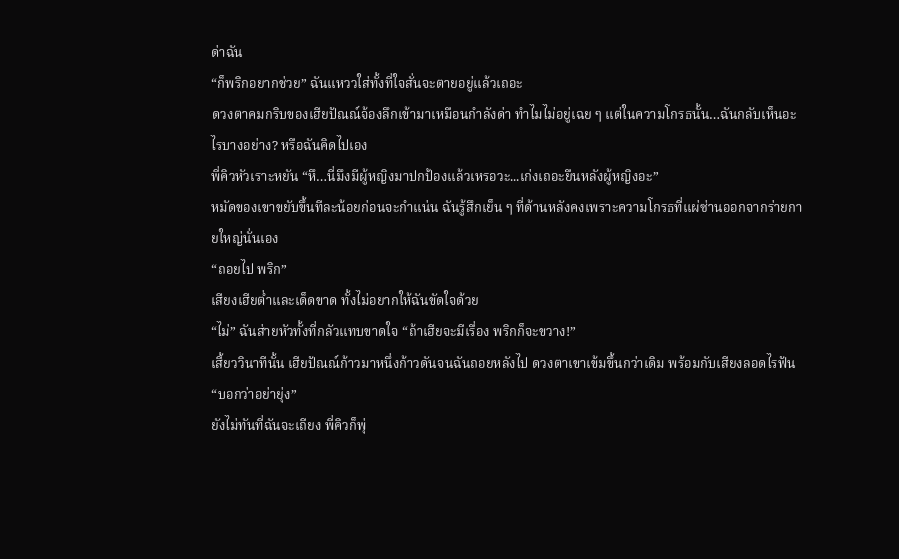ด่าฉัน
“ก็พริกอยากช่วย” ฉันแหววใส่ทั้งที่ใจสั่นจะตายอยู่แล้วเถอะ
ดวงตาคมกริบของเฮียปัณณ์จ้องลึกเข้ามาเหมือนกำลังด่า ทำไมไม่อยู่เฉย ๆ แต่ในความโกรธนั้น…ฉันกลับเห็นอะไรบางอย่าง? หรือฉันคิดไปเอง
พี่คิวหัวเราะหยัน “หึ…นี่มึงมีผู้หญิงมาปกป้องแล้วเหรอวะ...เก่งเถอะยืนหลังผู้หญิงอะ”
หมัดของเขาขยับขึ้นทีละน้อยก่อนจะกำแน่น ฉันรู้สึกเย็น ๆ ที่ด้านหลังคงเพราะความโกรธที่แผ่ซ่านออกจากร่ายกายใหญ่นั่นเอง
“ถอยไป พริก”
เสียงเฮียต่ำและเด็ดขาด ทั้งไม่อยากให้ฉันขัดใจด้วย
“ไม่” ฉันส่ายหัวทั้งที่กลัวแทบขาดใจ “ถ้าเฮียจะมีเรื่อง พริกก็จะขวาง!”
เสี้ยววินาทีนั้น เฮียปัณณ์ก้าวมาหนึ่งก้าวดันจนฉันถอยหลังไป ดวงตาเขาเข้มขึ้นกว่าเดิม พร้อมกับเสียงลอดไรฟัน
“บอกว่าอย่ายุ่ง”
ยังไม่ทันที่ฉันจะเถียง พี่คิวก็พุ่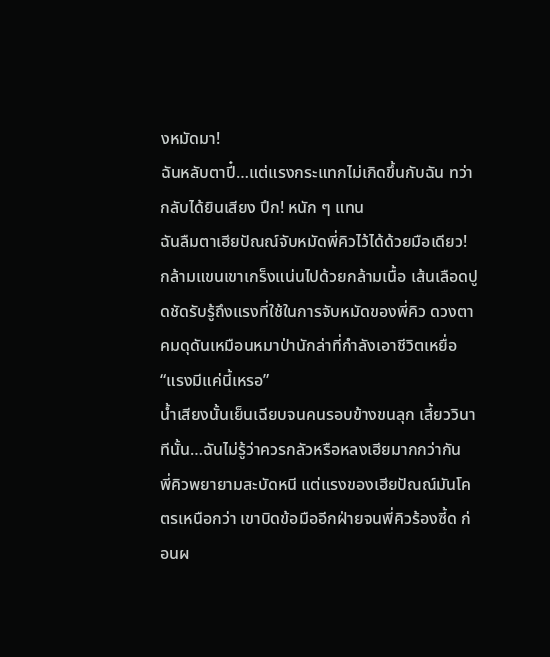งหมัดมา!
ฉันหลับตาปี๋…แต่แรงกระแทกไม่เกิดขึ้นกับฉัน ทว่ากลับได้ยินเสียง ปึก! หนัก ๆ แทน
ฉันลืมตาเฮียปัณณ์จับหมัดพี่คิวไว้ได้ด้วยมือเดียว!
กล้ามแขนเขาเกร็งแน่นไปด้วยกล้ามเนื้อ เส้นเลือดปูดชัดรับรู้ถึงแรงที่ใช้ในการจับหมัดของพี่คิว ดวงตาคมดุดันเหมือนหมาป่านักล่าที่กำลังเอาชีวิตเหยื่อ
“แรงมีแค่นี้เหรอ”
น้ำเสียงนั้นเย็นเฉียบจนคนรอบข้างขนลุก เสี้ยววินาทีนั้น…ฉันไม่รู้ว่าควรกลัวหรือหลงเฮียมากกว่ากัน
พี่คิวพยายามสะบัดหนี แต่แรงของเฮียปัณณ์มันโคตรเหนือกว่า เขาบิดข้อมืออีกฝ่ายจนพี่คิวร้องซี้ด ก่อนผ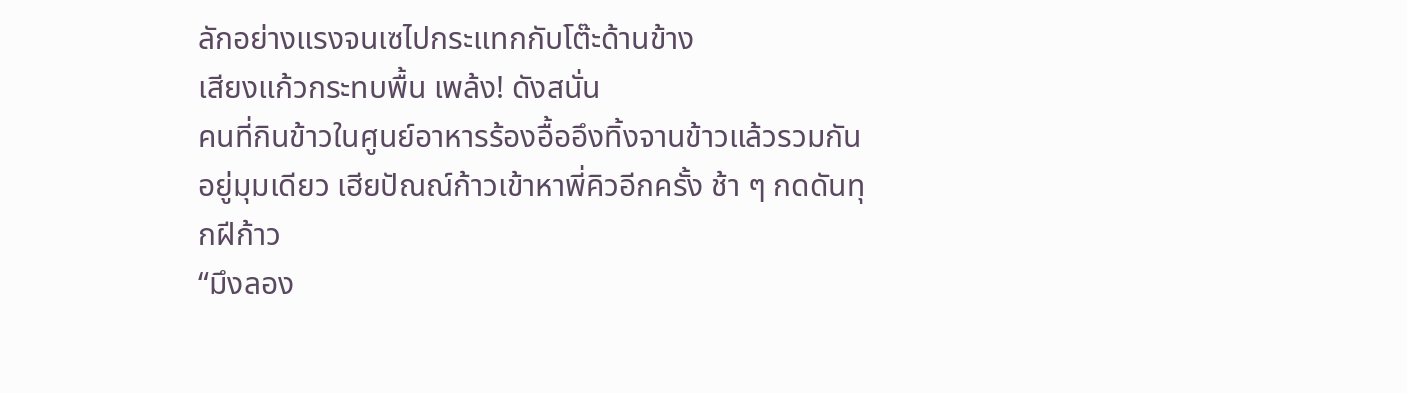ลักอย่างแรงจนเซไปกระแทกกับโต๊ะด้านข้าง
เสียงแก้วกระทบพื้น เพล้ง! ดังสนั่น
คนที่กินข้าวในศูนย์อาหารร้องอื้ออึงทิ้งจานข้าวแล้วรวมกันอยู่มุมเดียว เฮียปัณณ์ก้าวเข้าหาพี่คิวอีกครั้ง ช้า ๆ กดดันทุกฝีก้าว
“มึงลอง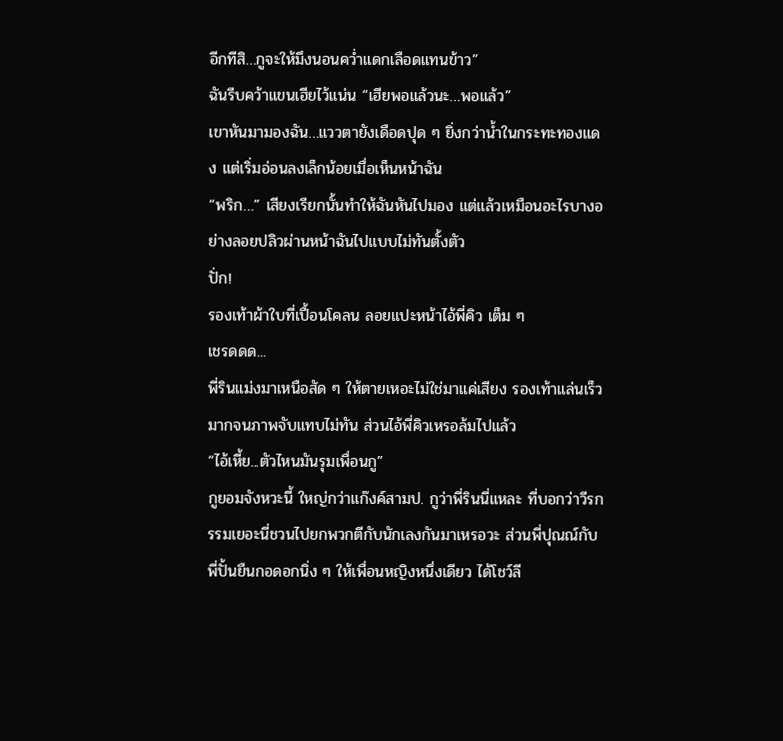อีกทีสิ…กูจะให้มึงนอนคว่ำแดกเลือดแทนข้าว”
ฉันรีบคว้าแขนเฮียไว้แน่น “เฮียพอแล้วนะ…พอแล้ว”
เขาหันมามองฉัน…แววตายังเดือดปุด ๆ ยิ่งกว่าน้ำในกระทะทองแดง แต่เริ่มอ่อนลงเล็กน้อยเมื่อเห็นหน้าฉัน
“พริก…” เสียงเรียกนั้นทำให้ฉันหันไปมอง แต่แล้วเหมือนอะไรบางอย่างลอยปลิวผ่านหน้าฉันไปแบบไม่ทันตั้งตัว
ปั่ก!
รองเท้าผ้าใบที่เปื้อนโคลน ลอยแปะหน้าไอ้พี่คิว เต็ม ๆ
เชรดดด...
พี่รินแม่งมาเหนือสัด ๆ ให้ตายเหอะไม่ใช่มาแค่เสียง รองเท้าแล่นเร็วมากจนภาพจับแทบไม่ทัน ส่วนไอ้พี่คิวเหรอล้มไปแล้ว
“ไอ้เหี้ย...ตัวไหนมันรุมเพื่อนกู”
กูยอมจังหวะนี้ ใหญ่กว่าแก๊งค์สามป. กูว่าพี่รินนี่แหละ ที่บอกว่าวีรกรรมเยอะนี่ชวนไปยกพวกตีกับนักเลงกันมาเหรอวะ ส่วนพี่ปุณณ์กับพี่ปั้นยืนกอดอกนิ่ง ๆ ให้เพื่อนหญิงหนึ่งเดียว ได้โชว์ลี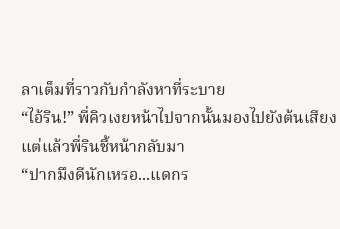ลาเต็มที่ราวกับกำลังหาที่ระบาย
“ไอ้ริน!” พี่คิวเงยหน้าไปจากนั้นมองไปยังต้นเสียง แต่แล้วพี่รินชี้หน้ากลับมา
“ปากมึงดีนักเหรอ...แดกร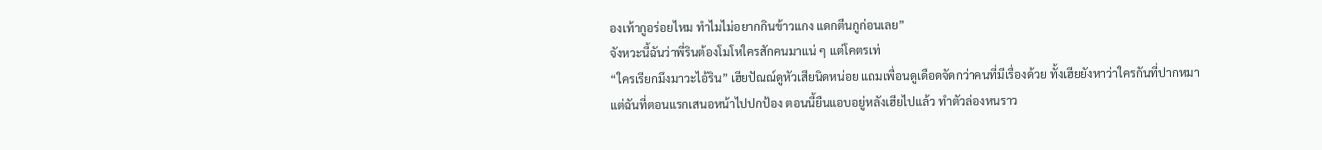องเท้ากูอร่อยไหม ทำไมไม่อยากกินข้าวแกง แดกตีนกูก่อนเลย”
จังหวะนี้ฉันว่าพี่รินต้องโมโหใครสักคนมาแน่ ๆ แต่โคตรเท่
“ใครเรียกมึงมาวะไอ้ริน” เฮียปัณณ์ดูหัวเสียนิดหน่อย แถมเพื่อนดูเดือดจัดกว่าคนที่มีเรื่องด้วย ทั้งเฮียยังหาว่าใครกันที่ปากหมา
แต่ฉันที่ตอนแรกเสนอหน้าไปปกป้อง ตอนนี้ยืนแอบอยู่หลังเฮียไปแล้ว ทำตัวล่องหนราว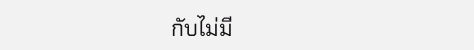กับไม่มี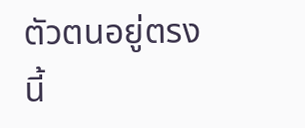ตัวตนอยู่ตรงนี้